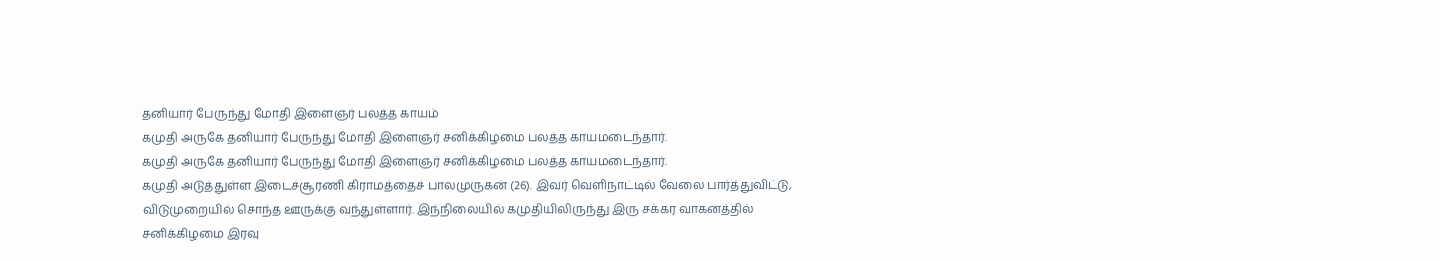தனியார் பேருந்து மோதி இளைஞர் பலத்த காயம்
கமுதி அருகே தனியார் பேருந்து மோதி இளைஞர் சனிக்கிழமை பலத்த காயமடைந்தார்.
கமுதி அருகே தனியார் பேருந்து மோதி இளைஞர் சனிக்கிழமை பலத்த காயமடைந்தார்.
கமுதி அடுத்துள்ள இடைச்சூரணி கிராமத்தைச் பாலமுருகன் (26). இவர் வெளிநாட்டில் வேலை பார்த்துவிட்டு, விடுமுறையில் சொந்த ஊருக்கு வந்துள்ளார். இந்நிலையில் கமுதியிலிருந்து இரு சக்கர வாகனத்தில் சனிக்கிழமை இரவு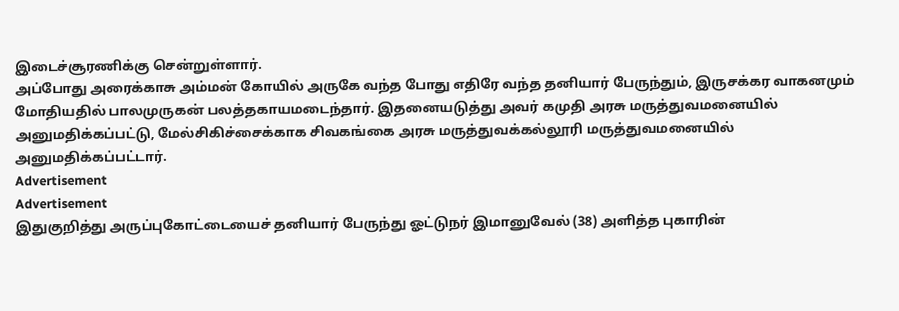இடைச்சூரணிக்கு சென்றுள்ளார்.
அப்போது அரைக்காசு அம்மன் கோயில் அருகே வந்த போது எதிரே வந்த தனியார் பேருந்தும், இருசக்கர வாகனமும் மோதியதில் பாலமுருகன் பலத்தகாயமடைந்தார். இதனையடுத்து அவர் கமுதி அரசு மருத்துவமனையில் அனுமதிக்கப்பட்டு, மேல்சிகிச்சைக்காக சிவகங்கை அரசு மருத்துவக்கல்லூரி மருத்துவமனையில் அனுமதிக்கப்பட்டார்.
Advertisement
Advertisement
இதுகுறித்து அருப்புகோட்டையைச் தனியார் பேருந்து ஓட்டுநர் இமானுவேல் (38) அளித்த புகாரின்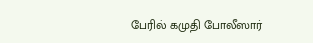பேரில் கமுதி போலீஸார்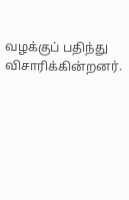வழக்குப் பதிந்து விசாரிக்கின்றனர்.